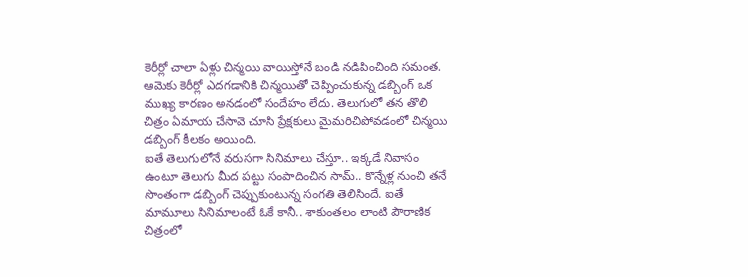కెరీర్లో చాలా ఏళ్లు చిన్మయి వాయిస్తోనే బండి నడిపించింది సమంత. ఆమెకు కెరీర్లో ఎదగడానికి చిన్మయితో చెప్పించుకున్న డబ్బింగ్ ఒక ముఖ్య కారణం అనడంలో సందేహం లేదు. తెలుగులో తన తొలి చిత్రం ఏమాయ చేసావె చూసి ప్రేక్షకులు మైమరిచిపోవడంలో చిన్మయి డబ్బింగ్ కీలకం అయింది.
ఐతే తెలుగులోనే వరుసగా సినిమాలు చేస్తూ.. ఇక్కడే నివాసం ఉంటూ తెలుగు మీద పట్టు సంపాదించిన సామ్.. కొన్నేళ్ల నుంచి తనే సొంతంగా డబ్బింగ్ చెప్పుకుంటున్న సంగతి తెలిసిందే. ఐతే మామూలు సినిమాలంటే ఓకే కానీ.. శాకుంతలం లాంటి పౌరాణిక చిత్రంలో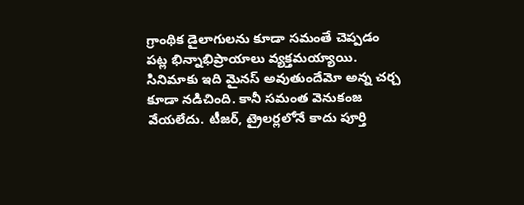గ్రాంథిక డైలాగులను కూడా సమంతే చెప్పడం పట్ల భిన్నాభిప్రాయాలు వ్యక్తమయ్యాయి. సినిమాకు ఇది మైనస్ అవుతుందేమో అన్న చర్చ కూడా నడిచింది. కానీ సమంత వెనుకంజ వేయలేదు. టీజర్, ట్రైలర్లలోనే కాదు పూర్తి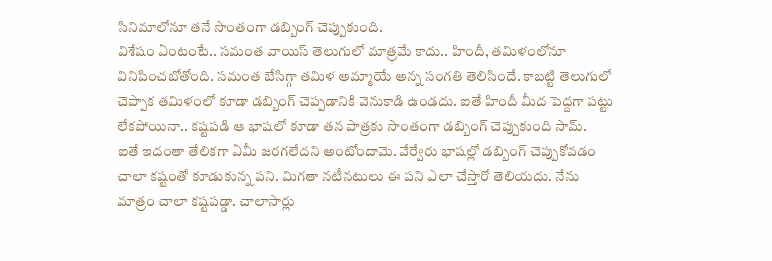సినిమాలోనూ తనే సొంతంగా డబ్బింగ్ చెప్పుకుంది.
విశేషం ఏంటంటే.. సమంత వాయిస్ తెలుగులో మాత్రమే కాదు.. హిందీ, తమిళంలోనూ వినిపించబోతోంది. సమంత బేసిగ్గా తమిళ అమ్మాయే అన్న సంగతి తెలిసిందే. కాబట్టి తెలుగులో చెప్పాక తమిళంలో కూడా డబ్బింగ్ చెప్పడానికి వెనుకాడి ఉండదు. ఐతే హిందీ మీద పెద్దగా పట్టు లేకపోయినా.. కష్టపడి ఆ భాషలో కూడా తన పాత్రకు సొంతంగా డబ్బింగ్ చెప్పుకుంది సామ్.
ఐతే ఇదంతా తేలికగా ఏమీ జరగలేదని అంటోందామె. వేర్వేరు భాషల్లో డబ్బింగ్ చెప్పుకోవడం చాలా కష్టంతో కూడుకున్న పని. మిగతా నటీనటులు ఈ పని ఎలా చేస్తారో తెలియదు. నేను మాత్రం చాలా కష్టపడ్డా. చాలాసార్లు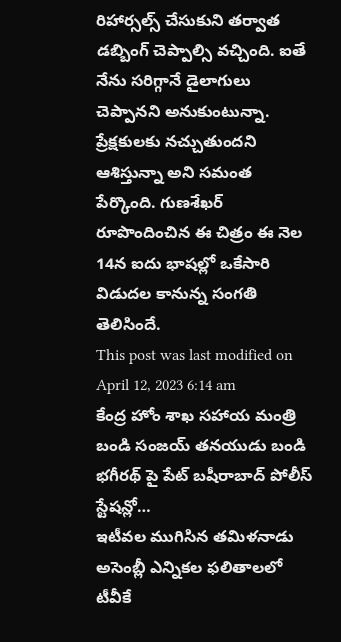రిహార్సల్స్ చేసుకుని తర్వాత డబ్బింగ్ చెప్పాల్సి వచ్చింది. ఐతే నేను సరిగ్గానే డైలాగులు చెప్పానని అనుకుంటున్నా. ప్రేక్షకులకు నచ్చుతుందని ఆశిస్తున్నా అని సమంత పేర్కొంది. గుణశేఖర్ రూపొందించిన ఈ చిత్రం ఈ నెల 14న ఐదు భాషల్లో ఒకేసారి విడుదల కానున్న సంగతి తెలిసిందే.
This post was last modified on April 12, 2023 6:14 am
కేంద్ర హోం శాఖ సహాయ మంత్రి బండి సంజయ్ తనయుడు బండి భగీరథ్ పై పేట్ బషీరాబాద్ పోలీస్ స్టేషన్లో…
ఇటీవల ముగిసిన తమిళనాడు అసెంబ్లీ ఎన్నికల ఫలితాలలో టీవీకే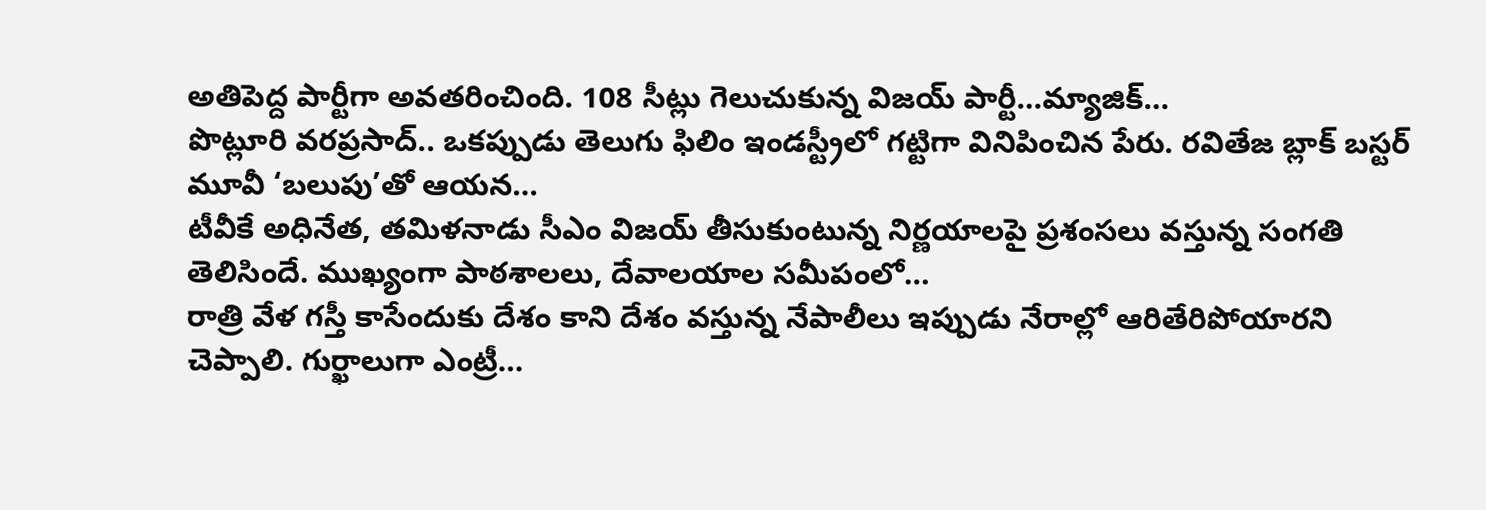అతిపెద్ద పార్టీగా అవతరించింది. 108 సీట్లు గెలుచుకున్న విజయ్ పార్టీ…మ్యాజిక్…
పొట్లూరి వరప్రసాద్.. ఒకప్పుడు తెలుగు ఫిలిం ఇండస్ట్రీలో గట్టిగా వినిపించిన పేరు. రవితేజ బ్లాక్ బస్టర్ మూవీ ‘బలుపు’తో ఆయన…
టీవీకే అధినేత, తమిళనాడు సీఎం విజయ్ తీసుకుంటున్న నిర్ణయాలపై ప్రశంసలు వస్తున్న సంగతి తెలిసిందే. ముఖ్యంగా పాఠశాలలు, దేవాలయాల సమీపంలో…
రాత్రి వేళ గస్తీ కాసేందుకు దేశం కాని దేశం వస్తున్న నేపాలీలు ఇప్పుడు నేరాల్లో ఆరితేరిపోయారని చెప్పాలి. గుర్ఖాలుగా ఎంట్రీ…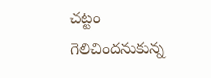చట్టం గెలిచిందనుకున్న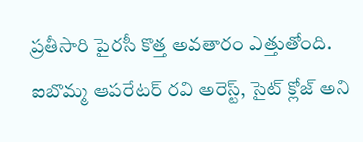ప్రతీసారి పైరసీ కొత్త అవతారం ఎత్తుతోంది. ఐబొమ్మ ఆపరేటర్ రవి అరెస్ట్, సైట్ క్లోజ్ అని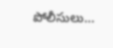పోలీసులు…